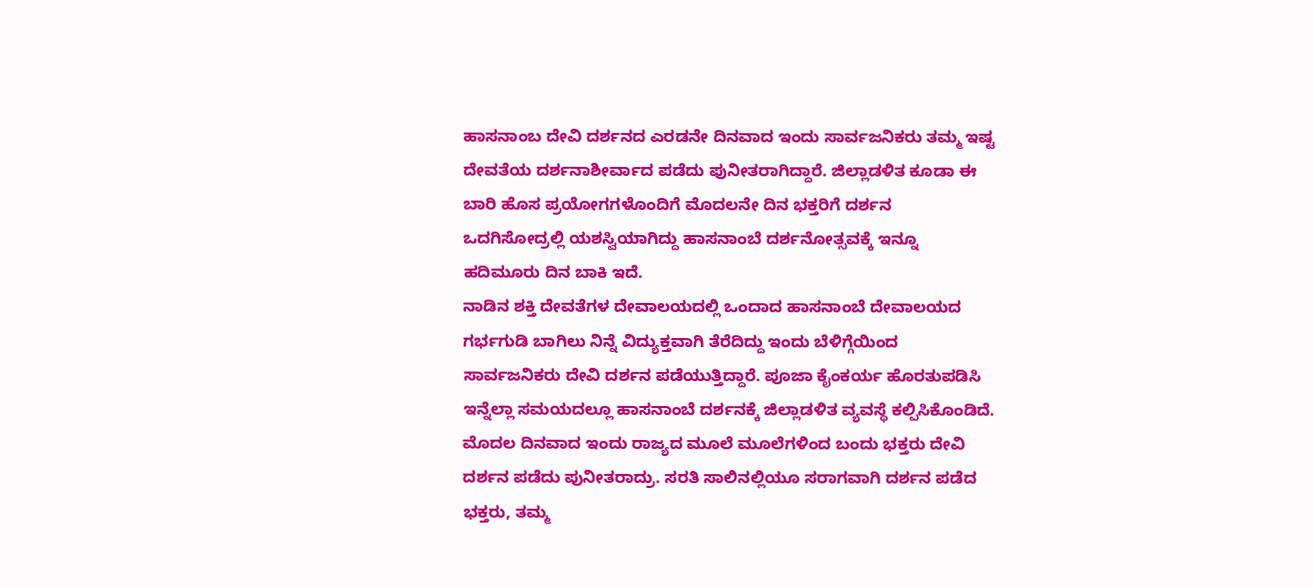ಹಾಸನಾಂಬ ದೇವಿ ದರ್ಶನದ ಎರಡನೇ ದಿನವಾದ ಇಂದು ಸಾರ್ವಜನಿಕರು ತಮ್ಮ ಇಷ್ಟ ದೇವತೆಯ ದರ್ಶನಾಶೀರ್ವಾದ ಪಡೆದು ಪುನೀತರಾಗಿದ್ದಾರೆ. ಜಿಲ್ಲಾಡಳಿತ ಕೂಡಾ ಈ ಬಾರಿ ಹೊಸ ಪ್ರಯೋಗಗಳೊಂದಿಗೆ ಮೊದಲನೇ ದಿನ ಭಕ್ತರಿಗೆ ದರ್ಶನ ಒದಗಿಸೋದ್ರಲ್ಲಿ ಯಶಸ್ವಿಯಾಗಿದ್ದು ಹಾಸನಾಂಬೆ ದರ್ಶನೋತ್ಸವಕ್ಕೆ ಇನ್ನೂ ಹದಿಮೂರು ದಿನ ಬಾಕಿ ಇದೆ.
ನಾಡಿನ ಶಕ್ತಿ ದೇವತೆಗಳ ದೇವಾಲಯದಲ್ಲಿ ಒಂದಾದ ಹಾಸನಾಂಬೆ ದೇವಾಲಯದ ಗರ್ಭಗುಡಿ ಬಾಗಿಲು ನಿನ್ನೆ ವಿದ್ಯುಕ್ತವಾಗಿ ತೆರೆದಿದ್ದು ಇಂದು ಬೆಳಿಗ್ಗೆಯಿಂದ ಸಾರ್ವಜನಿಕರು ದೇವಿ ದರ್ಶನ ಪಡೆಯುತ್ತಿದ್ದಾರೆ. ಪೂಜಾ ಕೈಂಕರ್ಯ ಹೊರತುಪಡಿಸಿ ಇನ್ನೆಲ್ಲಾ ಸಮಯದಲ್ಲೂ ಹಾಸನಾಂಬೆ ದರ್ಶನಕ್ಕೆ ಜಿಲ್ಲಾಡಳಿತ ವ್ಯವಸ್ಥೆ ಕಲ್ಪಿಸಿಕೊಂಡಿದೆ. ಮೊದಲ ದಿನವಾದ ಇಂದು ರಾಜ್ಯದ ಮೂಲೆ ಮೂಲೆಗಳಿಂದ ಬಂದು ಭಕ್ತರು ದೇವಿ ದರ್ಶನ ಪಡೆದು ಪುನೀತರಾದ್ರು. ಸರತಿ ಸಾಲಿನಲ್ಲಿಯೂ ಸರಾಗವಾಗಿ ದರ್ಶನ ಪಡೆದ ಭಕ್ತರು, ತಮ್ಮ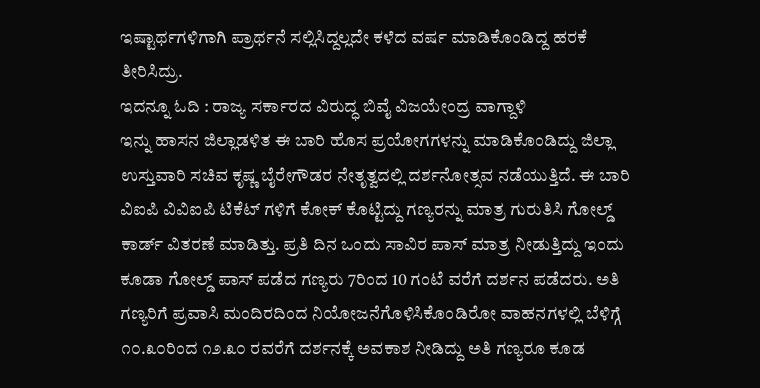ಇಷ್ಟಾರ್ಥಗಳಿಗಾಗಿ ಪ್ರಾರ್ಥನೆ ಸಲ್ಲಿಸಿದ್ದಲ್ಲದೇ ಕಳೆದ ವರ್ಷ ಮಾಡಿಕೊಂಡಿದ್ದ ಹರಕೆ ತೀರಿಸಿದ್ರು.
ಇದನ್ನೂ ಓದಿ : ರಾಜ್ಯ ಸರ್ಕಾರದ ವಿರುದ್ಧ ಬಿವೈ ವಿಜಯೇಂದ್ರ ವಾಗ್ದಾಳಿ
ಇನ್ನು ಹಾಸನ ಜಿಲ್ಲಾಡಳಿತ ಈ ಬಾರಿ ಹೊಸ ಪ್ರಯೋಗಗಳನ್ನು ಮಾಡಿಕೊಂಡಿದ್ದು ಜಿಲ್ಲಾ ಉಸ್ತುವಾರಿ ಸಚಿವ ಕೃಷ್ಣ ಬೈರೇಗೌಡರ ನೇತೃತ್ವದಲ್ಲಿ ದರ್ಶನೋತ್ಸವ ನಡೆಯುತ್ತಿದೆ. ಈ ಬಾರಿ ವಿಐಪಿ ವಿವಿಐಪಿ ಟಿಕೆಟ್ ಗಳಿಗೆ ಕೋಕ್ ಕೊಟ್ಟಿದ್ದು ಗಣ್ಯರನ್ನು ಮಾತ್ರ ಗುರುತಿಸಿ ಗೋಲ್ಡ್ ಕಾರ್ಡ್ ವಿತರಣೆ ಮಾಡಿತ್ತು. ಪ್ರತಿ ದಿನ ಒಂದು ಸಾವಿರ ಪಾಸ್ ಮಾತ್ರ ನೀಡುತ್ತಿದ್ದು ಇಂದು ಕೂಡಾ ಗೋಲ್ಡ್ ಪಾಸ್ ಪಡೆದ ಗಣ್ಯರು 7ರಿಂದ 10 ಗಂಟೆ ವರೆಗೆ ದರ್ಶನ ಪಡೆದರು. ಅತಿ ಗಣ್ಯರಿಗೆ ಪ್ರವಾಸಿ ಮಂದಿರದಿಂದ ನಿಯೋಜನೆಗೊಳಿಸಿಕೊಂಡಿರೋ ವಾಹನಗಳಲ್ಲಿ ಬೆಳಿಗ್ಗೆ ೧೦.೩೦ರಿಂದ ೧೨.೩೦ ರವರೆಗೆ ದರ್ಶನಕ್ಕೆ ಅವಕಾಶ ನೀಡಿದ್ದು ಅತಿ ಗಣ್ಯರೂ ಕೂಡ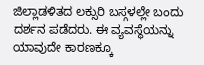ಜಿಲ್ಲಾಡಳಿತದ ಲಕ್ಸುರಿ ಬಸ್ಗಳಲ್ಲೇ ಬಂದು ದರ್ಶನ ಪಡೆದರು. ಈ ವ್ಯವಸ್ಥೆಯನ್ನು ಯಾವುದೇ ಕಾರಣಕ್ಕೂ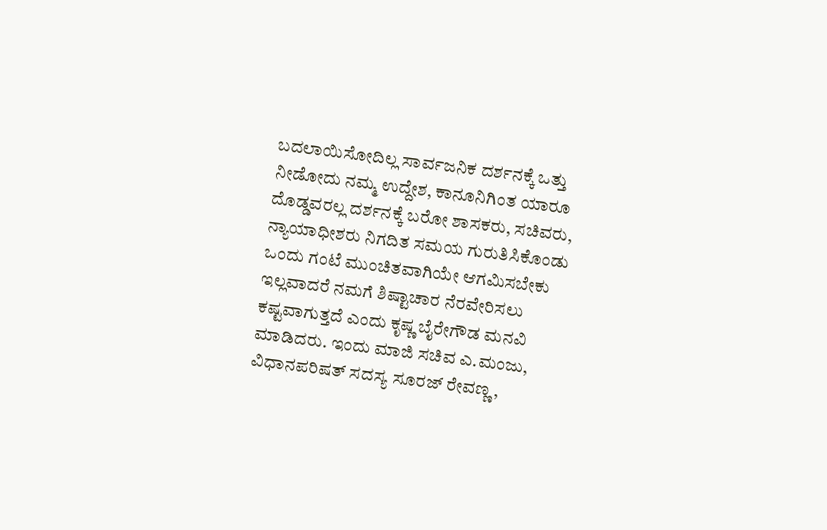ಬದಲಾಯಿಸೋದಿಲ್ಲ ಸಾರ್ವಜನಿಕ ದರ್ಶನಕ್ಕೆ ಒತ್ತು ನೀಡೋದು ನಮ್ಮ ಉದ್ದೇಶ, ಕಾನೂನಿಗಿಂತ ಯಾರೂ ದೊಡ್ಡವರಲ್ಲ ದರ್ಶನಕ್ಕೆ ಬರೋ ಶಾಸಕರು, ಸಚಿವರು, ನ್ಯಾಯಾಧೀಶರು ನಿಗದಿತ ಸಮಯ ಗುರುತಿಸಿಕೊಂಡು ಒಂದು ಗಂಟೆ ಮುಂಚಿತವಾಗಿಯೇ ಆಗಮಿಸಬೇಕು ಇಲ್ಲವಾದರೆ ನಮಗೆ ಶಿಷ್ಟಾಚಾರ ನೆರವೇರಿಸಲು ಕಷ್ಟವಾಗುತ್ತದೆ ಎಂದು ಕೃಷ್ಣ ಬೈರೇಗೌಡ ಮನವಿ ಮಾಡಿದರು. ಇಂದು ಮಾಜಿ ಸಚಿವ ಎ.ಮಂಜು, ವಿಧಾನಪರಿಷತ್ ಸದಸ್ಯ ಸೂರಜ್ ರೇವಣ್ಣ,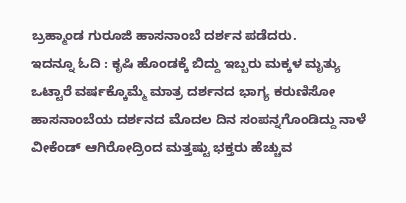ಬ್ರಹ್ಮಾಂಡ ಗುರೂಜಿ ಹಾಸನಾಂಬೆ ದರ್ಶನ ಪಡೆದರು.
ಇದನ್ನೂ ಓದಿ : ಕೃಷಿ ಹೊಂಡಕ್ಕೆ ಬಿದ್ದು ಇಬ್ಬರು ಮಕ್ಕಳ ಮೃತ್ಯು
ಒಟ್ಟಾರೆ ವರ್ಷಕ್ಕೊಮ್ಮೆ ಮಾತ್ರ ದರ್ಶನದ ಭಾಗ್ಯ ಕರುಣಿಸೋ ಹಾಸನಾಂಬೆಯ ದರ್ಶನದ ಮೊದಲ ದಿನ ಸಂಪನ್ನಗೊಂಡಿದ್ದು ನಾಳೆ ವೀಕೆಂಡ್ ಆಗಿರೋದ್ರಿಂದ ಮತ್ತಷ್ಟು ಭಕ್ತರು ಹೆಚ್ಚುವ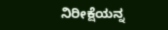ನಿರೀಕ್ಷೆಯನ್ನ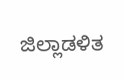ಜಿಲ್ಲಾಡಳಿತ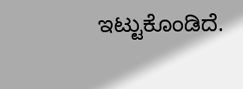ಇಟ್ಟುಕೊಂಡಿದೆ.